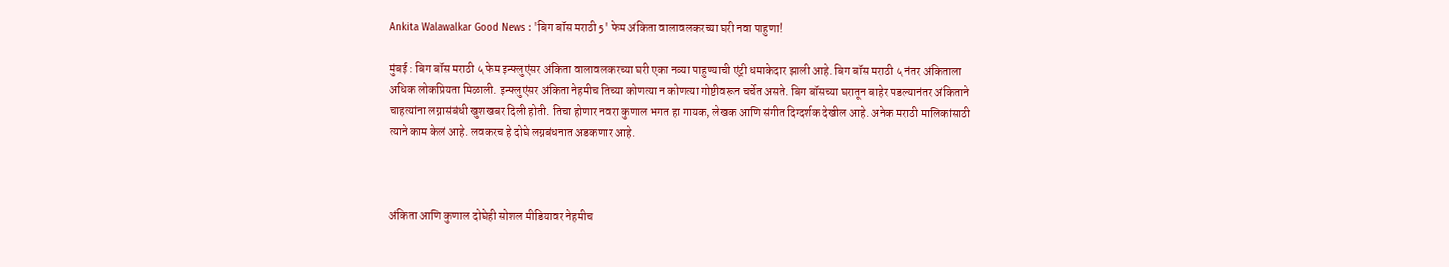Ankita Walawalkar Good News : 'बिग बॉस मराठी 5' फेम अंकिता वालावलकरच्या घरी नवा पाहुणा!

मुंबई : बिग बॉस मराठी ५ फेम इन्फ्लुएंसर अंकिता वालावलकरच्या घरी एका नव्या पाहुण्याची एंट्री धमाकेदार झाली आहे. बिग बॉस मराठी ५ नंतर अंकिताला अधिक लोकप्रियता मिळाली. इन्फ्लुएंसर अंकिता नेहमीच तिच्या कोणत्या न कोणत्या गोष्टीवरून चर्चेत असते. बिग बॉसच्या घरातून बाहेर पडल्यानंतर अंकिताने चाहत्यांना लग्नासंबंधी खुशखबर दिली होती. तिचा होणार नवरा कुणाल भगत हा गायक, लेखक आणि संगीत दिग्दर्शक देखील आहे. अनेक मराठी मालिकांसाठी त्याने काम केलं आहे. लवकरच हे दोघे लग्नबंधनात अडकणार आहे.



अंकिता आणि कुणाल दोघेही सोशल मीडियावर नेहमीच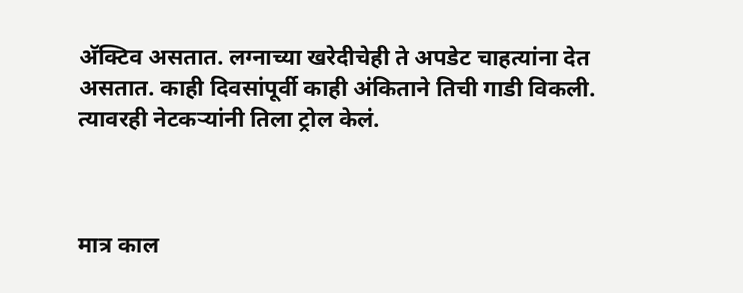अ‍ॅक्टिव असतात. लग्नाच्या खरेदीचेही ते अपडेट चाहत्यांना देत असतात. काही दिवसांपूर्वी काही अंकिताने तिची गाडी विकली. त्यावरही नेटकऱ्यांनी तिला ट्रोल केलं.



मात्र काल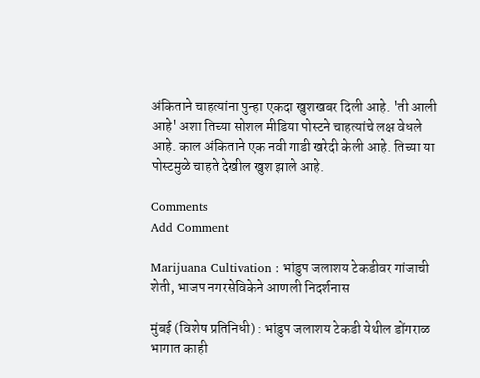अंकिताने चाहत्यांना पुन्हा एकदा खुशखबर दिली आहे. 'ती आली आहे' अशा तिच्या सोशल मीडिया पोस्टने चाहत्यांचे लक्ष वेधले आहे. काल अंकिताने एक नवी गाडी खरेदी केली आहे. तिच्या या पोस्टमुळे चाहते देखील खुश झाले आहे.

Comments
Add Comment

Marijuana Cultivation : भांडुप जलाशय टेकडीवर गांजाची शेती, भाजप नगरसेविकेने आणली निदर्शनास

मुंबई (विशेष प्रतिनिधी) : भांडुप जलाशय टेकडी येथील डोंगराळ भागात काही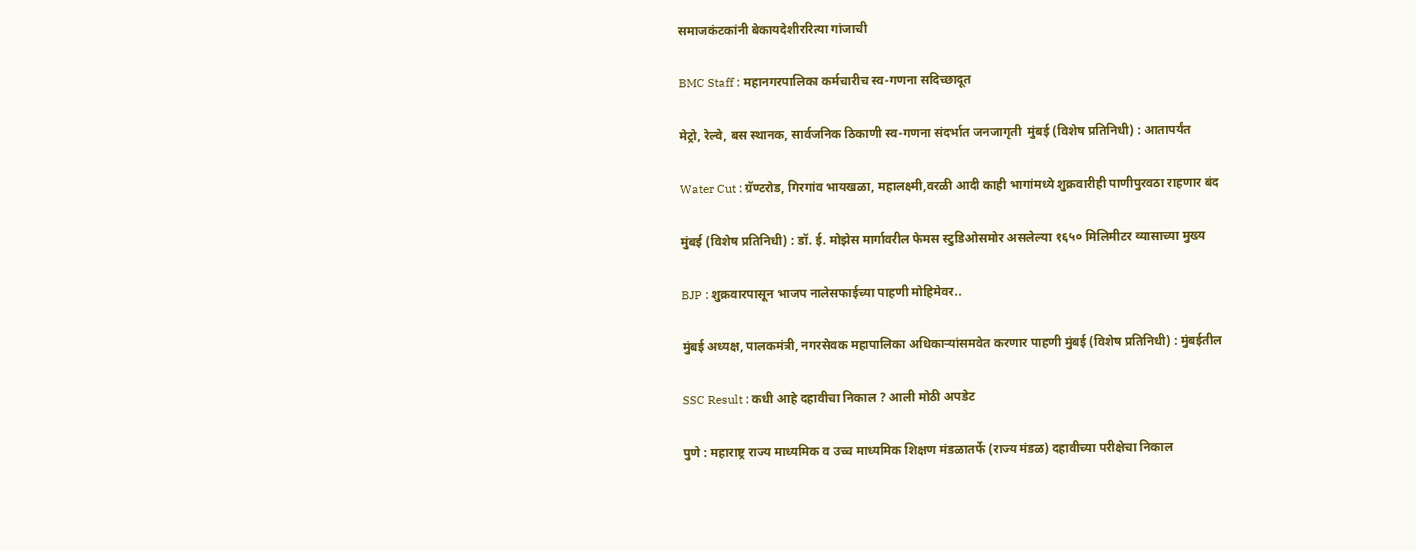समाजकंटकांनी बेकायदेशीररित्या गांजाची

BMC Staff : महानगरपालिका कर्मचारीच स्व-गणना सदिच्छादूत

मेट्रो, रेल्वे, बस स्थानक, सार्वजनिक ठिकाणी स्व-गणना संदर्भात जनजागृती  मुंबई (विशेष प्रतिनिधी) : आतापर्यंत

Water Cut : ग्रॅण्टरोड, गिरगांव भायखळा, महालक्ष्मी,वरळी आदी काही भागांमध्ये शुक्रवारीही पाणीपुरवठा राहणार बंद

मुंबई (विशेष प्रतिनिधी) : डॉ. ई. मोझेस मार्गावरील फेमस स्टुडिओसमोर असलेल्या १६५० मिलिमीटर व्यासाच्या मुख्य

BJP : शुक्रवारपासून भाजप नालेसफाईच्या पाहणी मोहिमेवर..

मुंबई अध्यक्ष, पालकमंत्री, नगरसेवक महापालिका अधिकाऱ्यांसमवेत करणार पाहणी मुंबई (विशेष प्रतिनिधी) : मुंबईतील

SSC Result : कधी आहे दहावीचा निकाल ? आली मोठी अपडेट

पुणे : महाराष्ट्र राज्य माध्यमिक व उच्च माध्यमिक शिक्षण मंडळातर्फे (राज्य मंडळ) दहावीच्या परीक्षेचा निकाल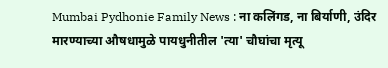Mumbai Pydhonie Family News : ना कलिंगड, ना बिर्याणी, उंदिर मारण्याच्या औषधामुळे पायधुनीतील 'त्या' चौघांचा मृत्यू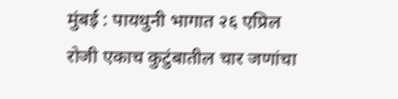मुंबई : पायधुनी भागात २६ एप्रिल रोजी एकाच कुटुंबातील चार जणांचा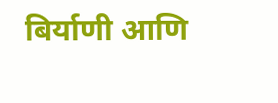बिर्याणी आणि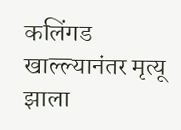कलिंगड खाल्ल्यानंतर मृत्यू झाला